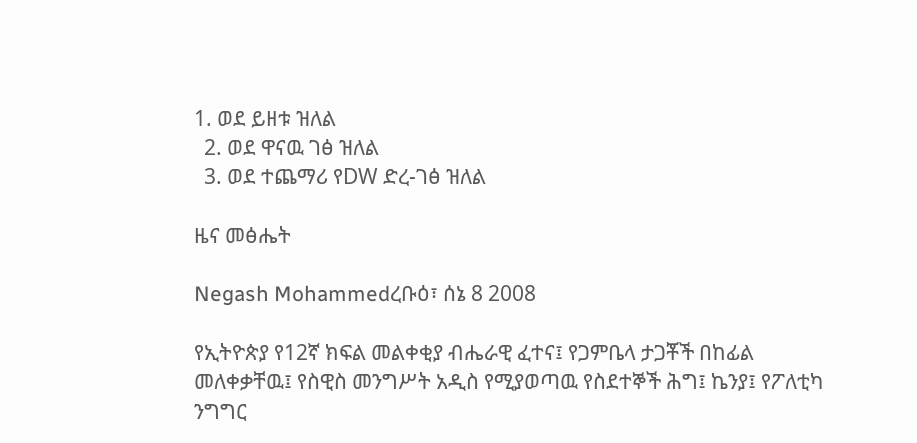1. ወደ ይዘቱ ዝለል
  2. ወደ ዋናዉ ገፅ ዝለል
  3. ወደ ተጨማሪ የDW ድረ-ገፅ ዝለል

ዜና መፅሔት

Negash Mohammedረቡዕ፣ ሰኔ 8 2008

የኢትዮጵያ የ12ኛ ክፍል መልቀቂያ ብሔራዊ ፈተና፤ የጋምቤላ ታጋቾች በከፊል መለቀቃቸዉ፤ የስዊስ መንግሥት አዲስ የሚያወጣዉ የስደተኞች ሕግ፤ ኬንያ፤ የፖለቲካ ንግግር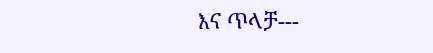እና ጥላቻ---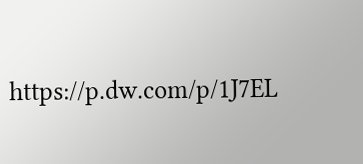https://p.dw.com/p/1J7EL